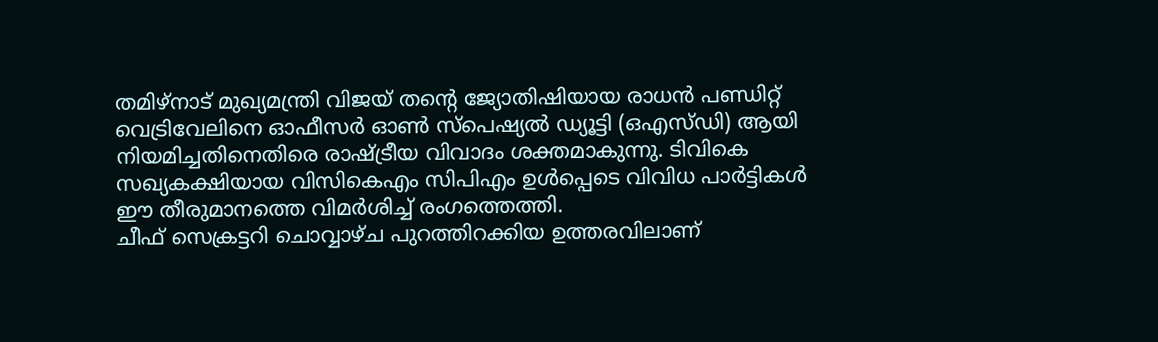തമിഴ്നാട് മുഖ്യമന്ത്രി വിജയ് തന്റെ ജ്യോതിഷിയായ രാധൻ പണ്ഡിറ്റ് വെട്രിവേലിനെ ഓഫീസർ ഓൺ സ്പെഷ്യൽ ഡ്യൂട്ടി (ഒഎസ്ഡി) ആയി നിയമിച്ചതിനെതിരെ രാഷ്ട്രീയ വിവാദം ശക്തമാകുന്നു. ടിവികെ സഖ്യകക്ഷിയായ വിസികെഎം സിപിഎം ഉൾപ്പെടെ വിവിധ പാർട്ടികൾ ഈ തീരുമാനത്തെ വിമർശിച്ച് രംഗത്തെത്തി.
ചീഫ് സെക്രട്ടറി ചൊവ്വാഴ്ച പുറത്തിറക്കിയ ഉത്തരവിലാണ്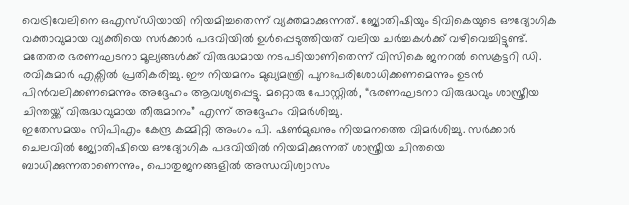വെട്രിവേലിനെ ഒഎസ്ഡിയായി നിയമിച്ചതെന്ന് വ്യക്തമാക്കുന്നത്. ജ്യോതിഷിയും ടിവികെയുടെ ഔദ്യോഗിക വക്താവുമായ വ്യക്തിയെ സർക്കാർ പദവിയിൽ ഉൾപ്പെടുത്തിയത് വലിയ ചർച്ചകൾക്ക് വഴിവെച്ചിട്ടുണ്ട്.
മതേതര ഭരണഘടനാ മൂല്യങ്ങൾക്ക് വിരുദ്ധമായ നടപടിയാണിതെന്ന് വിസികെ ജനറൽ സെക്രട്ടറി ഡി. രവികുമാർ എക്സിൽ പ്രതികരിച്ചു. ഈ നിയമനം മുഖ്യമന്ത്രി പുനഃപരിശോധിക്കണമെന്നും ഉടൻ പിൻവലിക്കണമെന്നും അദ്ദേഹം ആവശ്യപ്പെട്ടു. മറ്റൊരു പോസ്റ്റിൽ, “ഭരണഘടനാ വിരുദ്ധവും ശാസ്ത്രീയ ചിന്തയ്ക്ക് വിരുദ്ധവുമായ തീരുമാനം” എന്ന് അദ്ദേഹം വിമർശിച്ചു.
ഇതേസമയം സിപിഎം കേന്ദ്ര കമ്മിറ്റി അംഗം പി. ഷൺമുഖനും നിയമനത്തെ വിമർശിച്ചു. സർക്കാർ ചെലവിൽ ജ്യോതിഷിയെ ഔദ്യോഗിക പദവിയിൽ നിയമിക്കുന്നത് ശാസ്ത്രീയ ചിന്തയെ ബാധിക്കുന്നതാണെന്നും, പൊതുജനങ്ങളിൽ അന്ധവിശ്വാസം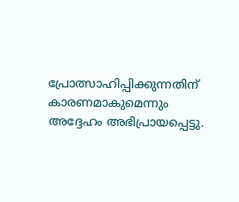പ്രോത്സാഹിപ്പിക്കുന്നതിന് കാരണമാകുമെന്നും അദ്ദേഹം അഭിപ്രായപ്പെട്ടു.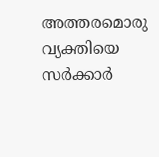അത്തരമൊരു വ്യക്തിയെ സർക്കാർ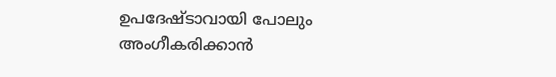ഉപദേഷ്ടാവായി പോലും അംഗീകരിക്കാൻ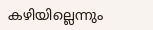കഴിയില്ലെന്നും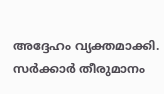അദ്ദേഹം വ്യക്തമാക്കി. സർക്കാർ തീരുമാനം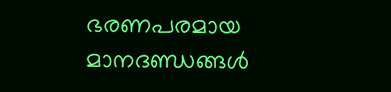ഭരണപരമായ മാനദണ്ഡങ്ങൾ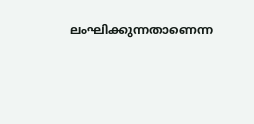ലംഘിക്കുന്നതാണെന്ന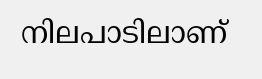നിലപാടിലാണ്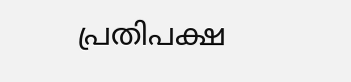പ്രതിപക്ഷ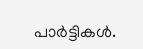പാർട്ടികൾ.